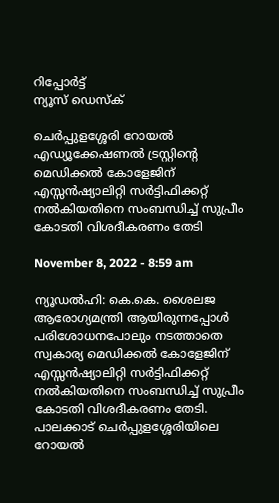റിപ്പോര്‍ട്ട്
ന്യൂസ് ഡെസ്ക്

ചെർപ്പുളശ്ശേരി റോയൽ എഡ്യൂക്കേഷണൽ ട്രസ്റ്റിന്റെ മെഡിക്കൽ കോളേജിന് എസ്സൻഷ്യാലിറ്റി സർട്ടിഫിക്കറ്റ് നൽകിയതിനെ സംബന്ധിച്ച് സുപ്രീം കോടതി വിശദീകരണം തേടി

November 8, 2022 - 8:59 am

ന്യൂഡൽഹി: കെ.കെ. ശൈലജ ആരോഗ്യമന്ത്രി ആയിരുന്നപ്പോൾ പരിശോധനപോലും നടത്താതെ സ്വകാര്യ മെഡിക്കൽ കോളേജിന് എസ്സൻഷ്യാലിറ്റി സർട്ടിഫിക്കറ്റ് നൽകിയതിനെ സംബന്ധിച്ച് സുപ്രീം കോടതി വിശദീകരണം തേടി. പാലക്കാട് ചെർപ്പുളശ്ശേരിയിലെ റോയൽ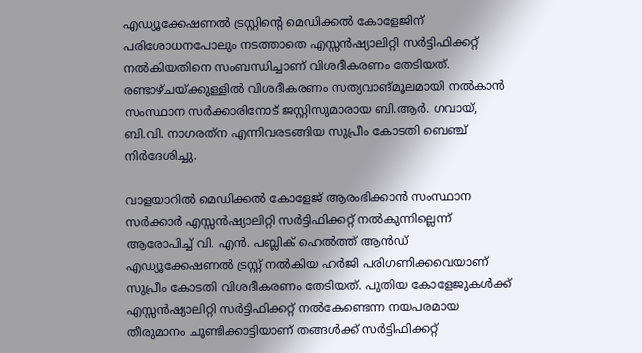എഡ്യൂക്കേഷണൽ ട്രസ്റ്റിന്റെ മെഡിക്കൽ കോളേജിന് പരിശോധനപോലും നടത്താതെ എസ്സൻഷ്യാലിറ്റി സർട്ടിഫിക്കറ്റ് നൽകിയതിനെ സംബന്ധിച്ചാണ് വിശദീകരണം തേടിയത്. രണ്ടാഴ്ചയ്ക്കുള്ളിൽ വിശദീകരണം സത്യവാങ്മൂലമായി നൽകാൻ സംസ്ഥാന സർക്കാരിനോട് ജസ്റ്റിസുമാരായ ബി.ആർ. ഗവായ്, ബി.വി. നാഗരത്‌ന എന്നിവരടങ്ങിയ സുപ്രീം കോടതി ബെഞ്ച് നിർദേശിച്ചു.

വാളയാറിൽ മെഡിക്കൽ കോളേജ് ആരംഭിക്കാൻ സംസ്ഥാന സർക്കാർ എസ്സൻഷ്യാലിറ്റി സർട്ടിഫിക്കറ്റ് നൽകുന്നില്ലെന്ന് ആരോപിച്ച് വി. എൻ. പബ്ലിക് ഹെൽത്ത് ആൻഡ് എഡ്യൂക്കേഷണൽ ട്രസ്റ്റ് നൽകിയ ഹർജി പരിഗണിക്കവെയാണ് സുപ്രീം കോടതി വിശദീകരണം തേടിയത്. പുതിയ കോളേജുകൾക്ക് എസ്സൻഷ്യാലിറ്റി സർട്ടിഫിക്കറ്റ് നൽകേണ്ടെന്ന നയപരമായ തീരുമാനം ചൂണ്ടിക്കാട്ടിയാണ് തങ്ങൾക്ക് സർട്ടിഫിക്കറ്റ്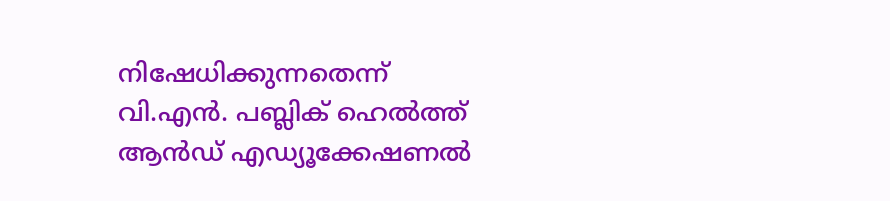നിഷേധിക്കുന്നതെന്ന് വി.എൻ. പബ്ലിക് ഹെൽത്ത് ആൻഡ് എഡ്യൂക്കേഷണൽ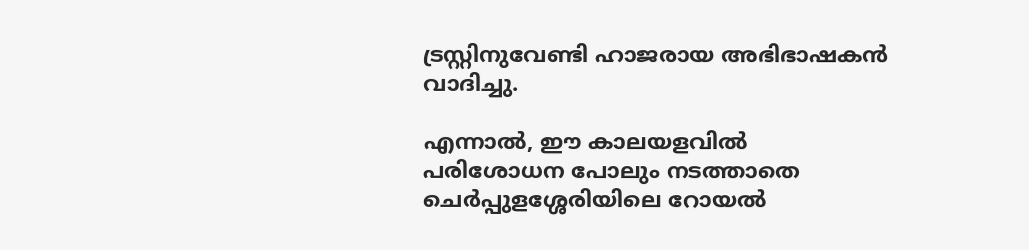ട്രസ്റ്റിനുവേണ്ടി ഹാജരായ അഭിഭാഷകൻ വാദിച്ചു.

എന്നാൽ, ഈ കാലയളവിൽ പരിശോധന പോലും നടത്താതെ ചെർപ്പുളശ്ശേരിയിലെ റോയൽ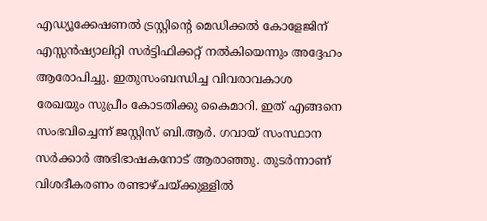എഡ്യൂക്കേഷണൽ ട്രസ്റ്റിന്റെ മെഡിക്കൽ കോളേജിന് എസ്സൻഷ്യാലിറ്റി സർട്ടിഫിക്കറ്റ് നൽകിയെന്നും അദ്ദേഹം ആരോപിച്ചു. ഇതുസംബന്ധിച്ച വിവരാവകാശ രേഖയും സുപ്രീം കോടതിക്കു കൈമാറി. ഇത് എങ്ങനെ സംഭവിച്ചെന്ന് ജസ്റ്റിസ് ബി.ആർ. ഗവായ് സംസ്ഥാന സർക്കാർ അഭിഭാഷകനോട് ആരാഞ്ഞു. തുടർന്നാണ് വിശദീകരണം രണ്ടാഴ്ചയ്ക്കുള്ളിൽ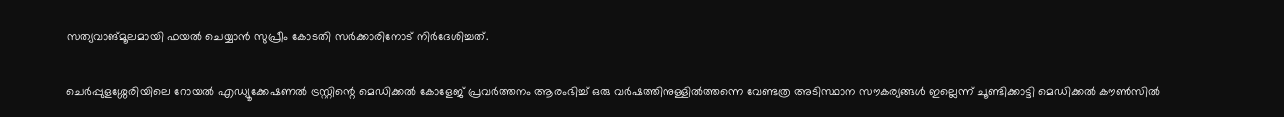സത്യവാങ്മൂലമായി ഫയൽ ചെയ്യാൻ സുപ്രീം കോടതി സർക്കാരിനോട് നിർദേശിച്ചത്.

ചെർപ്പുളശ്ശേരിയിലെ റോയൽ എഡ്യൂക്കേഷണൽ ട്രസ്റ്റിന്റെ മെഡിക്കൽ കോളേജ് പ്രവർത്തനം ആരംഭിച്ച് ഒരു വർഷത്തിനുള്ളിൽത്തന്നെ വേണ്ടത്ര അടിസ്ഥാന സൗകര്യങ്ങൾ ഇല്ലെന്ന് ചൂണ്ടിക്കാട്ടി മെഡിക്കൽ കൗൺസിൽ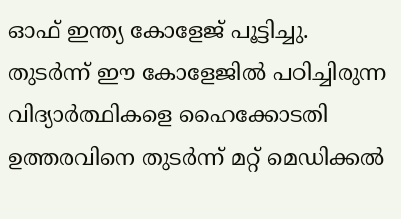ഓഫ് ഇന്ത്യ കോളേജ് പൂട്ടിച്ചു. തുടർന്ന് ഈ കോളേജിൽ പഠിച്ചിരുന്ന വിദ്യാർത്ഥികളെ ഹൈക്കോടതി ഉത്തരവിനെ തുടർന്ന് മറ്റ് മെഡിക്കൽ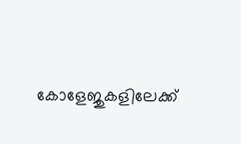കോളേജുകളിലേക്ക്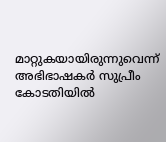മാറ്റുകയായിരുന്നുവെന്ന് അഭിഭാഷകർ സുപ്രീം കോടതിയിൽ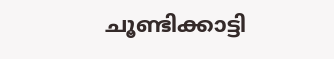ചൂണ്ടിക്കാട്ടി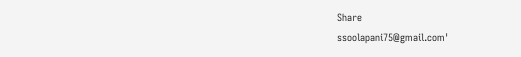Share
ssoolapani75@gmail.com'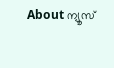About ന്യൂസ്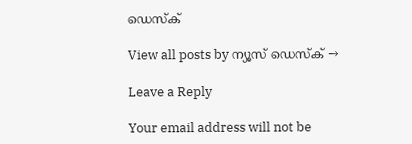ഡെസ്ക്

View all posts by ന്യൂസ് ഡെസ്ക് →

Leave a Reply

Your email address will not be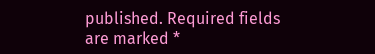published. Required fields are marked *